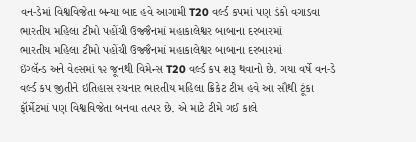વન-ડેમાં વિશ્વવિજેતા બન્યા બાદ હવે આગામી T20 વર્લ્ડ કપમાં પણ ડંકો વગાડવા ભારતીય મહિલા ટીમો પહોંચી ઉજ્જૈનમાં મહાકાલેશ્વર બાબાના દરબારમાં
ભારતીય મહિલા ટીમો પહોંચી ઉજ્જૈનમાં મહાકાલેશ્વર બાબાના દરબારમાં
ઇંગ્લૅન્ડ અને વેલ્સમાં ૧૨ જૂનથી વિમેન્સ T20 વર્લ્ડ કપ શરૂ થવાનો છે. ગયા વર્ષે વન-ડે વર્લ્ડ કપ જીતીને ઇતિહાસ રચનાર ભારતીય મહિલા ક્રિકેટ ટીમ હવે આ સૌથી ટૂંકા ફૉર્મેટમાં પણ વિશ્વવિજેતા બનવા તત્પર છે. એ માટે ટીમે ગઈ કાલે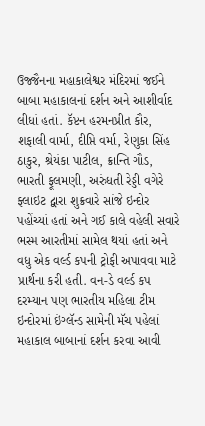ઉજ્જૈનના મહાકાલેશ્વર મંદિરમાં જઈને બાબા મહાકાલનાં દર્શન અને આશીર્વાદ લીધાં હતાં. કૅપ્ટન હરમનપ્રીત કૌર, શફાલી વાર્મા, દીપ્તિ વર્મા, રેણુકા સિંહ ઠાકુર, શ્રેયંકા પાટીલ, ક્રાન્તિ ગૌડ, ભારતી ફૂલમણી, અરુંધતી રેડ્ડી વગેરે ફ્લાઇટ દ્વારા શુક્રવારે સાંજે ઇન્દોર પહોંચ્યાં હતાં અને ગઈ કાલે વહેલી સવારે ભસ્મ આરતીમાં સામેલ થયાં હતાં અને વધુ એક વર્લ્ડ કપની ટ્રોફી અપાવવા માટે પ્રાર્થના કરી હતી. વન-ડે વર્લ્ડ કપ દરમ્યાન પણ ભારતીય મહિલા ટીમ ઇન્દોરમાં ઇંગ્લૅન્ડ સામેની મૅચ પહેલાં મહાકાલ બાબાનાં દર્શન કરવા આવી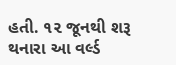હતી. ૧૨ જૂનથી શરૂ થનારા આ વર્લ્ડ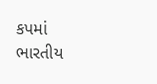કપમાં ભારતીય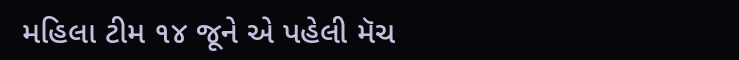મહિલા ટીમ ૧૪ જૂને એ પહેલી મૅચ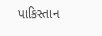પાકિસ્તાન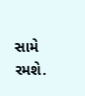સામે રમશે.